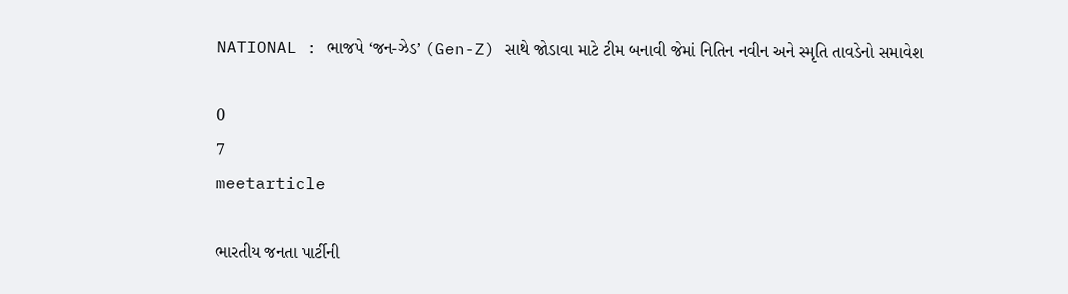NATIONAL : ભાજપે ‘જન-ઝેડ’ (Gen-Z) સાથે જોડાવા માટે ટીમ બનાવી જેમાં નિતિન નવીન અને સ્મૃતિ તાવડેનો સમાવેશ

0
7
meetarticle

ભારતીય જનતા પાર્ટીની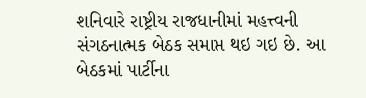શનિવારે રાષ્ટ્રીય રાજધાનીમાં મહત્ત્વની સંગઠનાત્મક બેઠક સમાપ્ત થઇ ગઇ છે. આ બેઠકમાં પાર્ટીના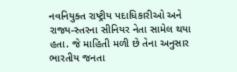નવનિયુક્ત રાષ્ટ્રીય પદાધિકારીઓ અને રાજ્ય-સ્તરના સીનિયર નેતા સામેલ થયા હતા. જે માહિતી મળી છે તેના અનુસાર ભારતીય જનતા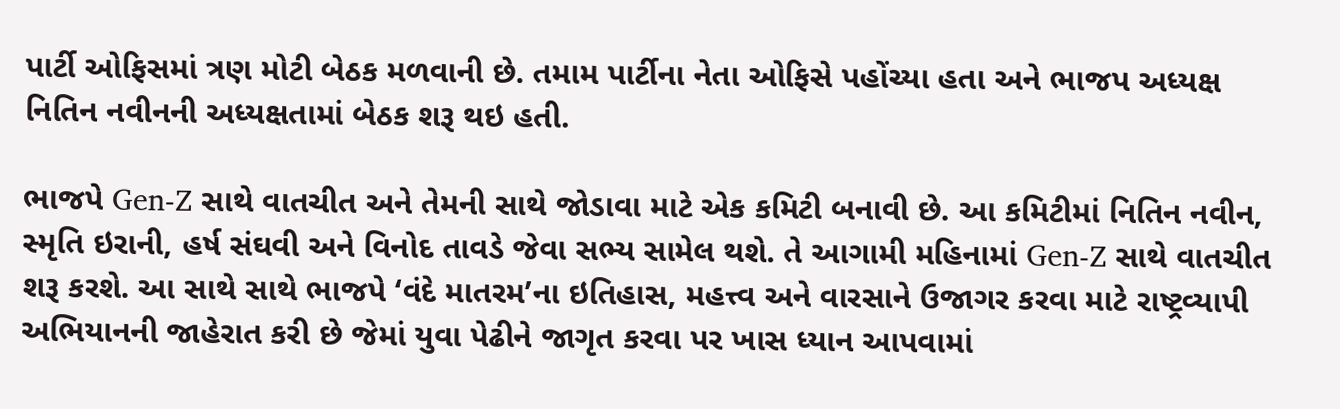પાર્ટી ઓફિસમાં ત્રણ મોટી બેઠક મળવાની છે. તમામ પાર્ટીના નેતા ઓફિસે પહોંચ્યા હતા અને ભાજપ અધ્યક્ષ નિતિન નવીનની અધ્યક્ષતામાં બેઠક શરૂ થઇ હતી.

ભાજપે Gen-Z સાથે વાતચીત અને તેમની સાથે જોડાવા માટે એક કમિટી બનાવી છે. આ કમિટીમાં નિતિન નવીન, સ્મૃતિ ઇરાની, હર્ષ સંઘવી અને વિનોદ તાવડે જેવા સભ્ય સામેલ થશે. તે આગામી મહિનામાં Gen-Z સાથે વાતચીત શરૂ કરશે. આ સાથે સાથે ભાજપે ‘વંદે માતરમ’ના ઇતિહાસ, મહત્ત્વ અને વારસાને ઉજાગર કરવા માટે રાષ્ટ્રવ્યાપી અભિયાનની જાહેરાત કરી છે જેમાં યુવા પેઢીને જાગૃત કરવા પર ખાસ ધ્યાન આપવામાં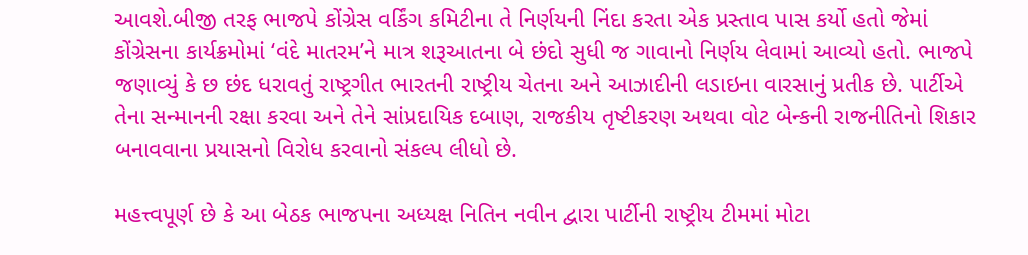આવશે.બીજી તરફ ભાજપે કોંગ્રેસ વર્કિંગ કમિટીના તે નિર્ણયની નિંદા કરતા એક પ્રસ્તાવ પાસ કર્યો હતો જેમાં કોંગ્રેસના કાર્યક્રમોમાં ‘વંદે માતરમ’ને માત્ર શરૂઆતના બે છંદો સુધી જ ગાવાનો નિર્ણય લેવામાં આવ્યો હતો. ભાજપે જણાવ્યું કે છ છંદ ધરાવતું રાષ્ટ્રગીત ભારતની રાષ્ટ્રીય ચેતના અને આઝાદીની લડાઇના વારસાનું પ્રતીક છે. પાર્ટીએ તેના સન્માનની રક્ષા કરવા અને તેને સાંપ્રદાયિક દબાણ, રાજકીય તૃષ્ટીકરણ અથવા વોટ બેન્કની રાજનીતિનો શિકાર બનાવવાના પ્રયાસનો વિરોધ કરવાનો સંકલ્પ લીધો છે.

મહત્ત્વપૂર્ણ છે કે આ બેઠક ભાજપના અધ્યક્ષ નિતિન નવીન દ્વારા પાર્ટીની રાષ્ટ્રીય ટીમમાં મોટા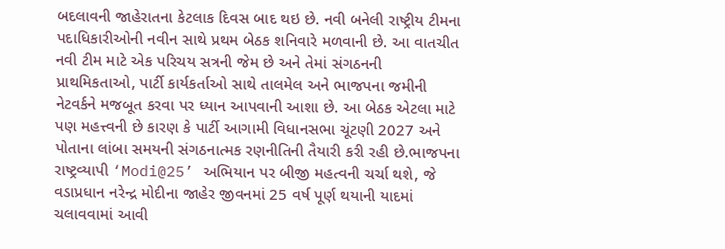બદલાવની જાહેરાતના કેટલાક દિવસ બાદ થઇ છે. નવી બનેલી રાષ્ટ્રીય ટીમના પદાધિકારીઓની નવીન સાથે પ્રથમ બેઠક શનિવારે મળવાની છે. આ વાતચીત નવી ટીમ માટે એક પરિચય સત્રની જેમ છે અને તેમાં સંગઠનની પ્રાથમિકતાઓ, પાર્ટી કાર્યકર્તાઓ સાથે તાલમેલ અને ભાજપના જમીની નેટવર્કને મજબૂત કરવા પર ધ્યાન આપવાની આશા છે. આ બેઠક એટલા માટે પણ મહત્ત્વની છે કારણ કે પાર્ટી આગામી વિધાનસભા ચૂંટણી 2027 અને પોતાના લાંબા સમયની સંગઠનાત્મક રણનીતિની તૈયારી કરી રહી છે.ભાજપના રાષ્ટ્રવ્યાપી ‘Modi@25’ અભિયાન પર બીજી મહત્વની ચર્ચા થશે, જે વડાપ્રધાન નરેન્દ્ર મોદીના જાહેર જીવનમાં 25 વર્ષ પૂર્ણ થયાની યાદમાં ચલાવવામાં આવી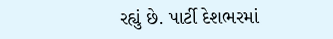રહ્યું છે. પાર્ટી દેશભરમાં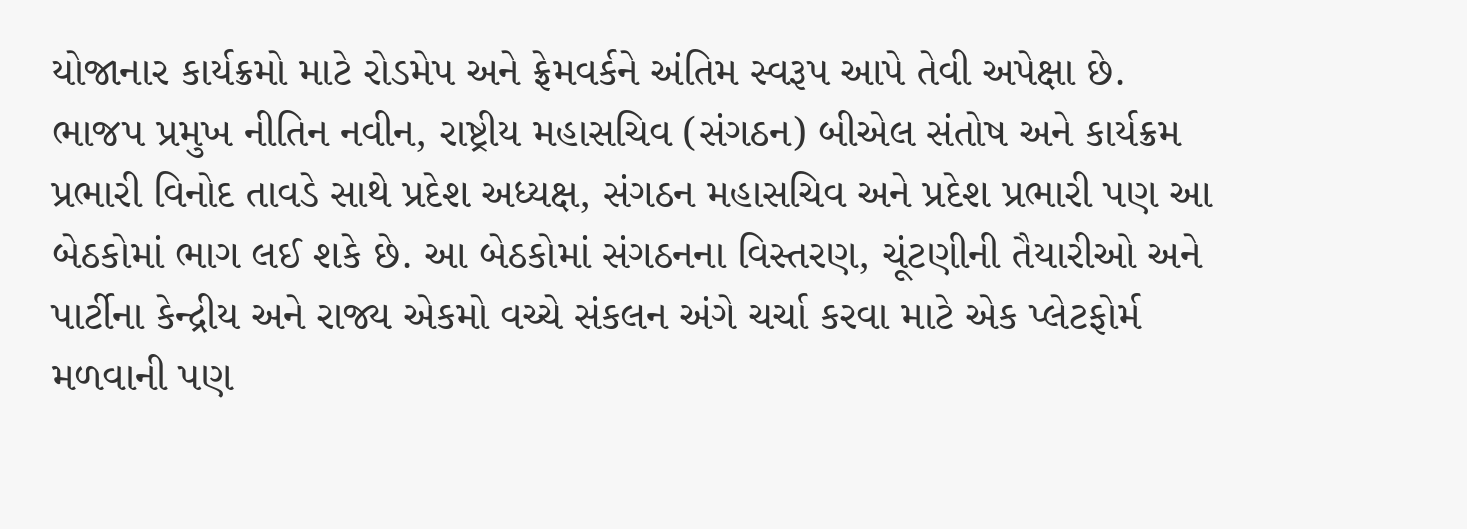યોજાનાર કાર્યક્રમો માટે રોડમેપ અને ફ્રેમવર્કને અંતિમ સ્વરૂપ આપે તેવી અપેક્ષા છે. ભાજપ પ્રમુખ નીતિન નવીન, રાષ્ટ્રીય મહાસચિવ (સંગઠન) બીએલ સંતોષ અને કાર્યક્રમ પ્રભારી વિનોદ તાવડે સાથે પ્રદેશ અધ્યક્ષ, સંગઠન મહાસચિવ અને પ્રદેશ પ્રભારી પણ આ બેઠકોમાં ભાગ લઈ શકે છે. આ બેઠકોમાં સંગઠનના વિસ્તરણ, ચૂંટણીની તૈયારીઓ અને પાર્ટીના કેન્દ્રીય અને રાજ્ય એકમો વચ્ચે સંકલન અંગે ચર્ચા કરવા માટે એક પ્લેટફોર્મ મળવાની પણ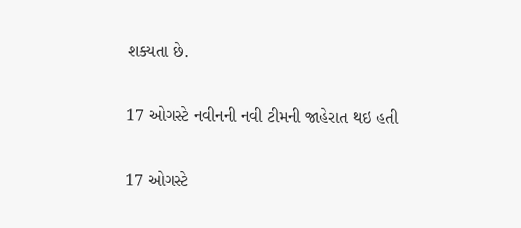શક્યતા છે.

17 ઓગસ્ટે નવીનની નવી ટીમની જાહેરાત થઇ હતી

17 ઓગસ્ટે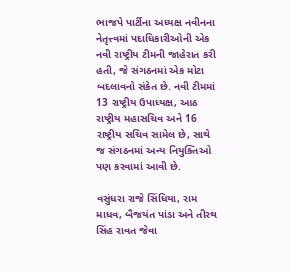ભાજપે પાર્ટીના અધ્યક્ષ નવીનના નેતૃત્ત્વમાં પદાધિકારીઓની એક નવી રાષ્ટ્રીય ટીમની જાહેરાત કરી હતી, જે સંગઠનમાં એક મોટા બદલાવનો સંકેત છે. નવી ટીમમાં 13 રાષ્ટ્રીય ઉપાધ્યક્ષ, આઠ રાષ્ટ્રીય મહાસચિવ અને 16 રાષ્ટ્રીય સચિવ સામેલ છે, સાથે જ સંગઠનમાં અન્ય નિયુક્તિઓ પણ કરવામાં આવી છે.

વસુંધરા રાજે સિંધિયા, રામ માધવ, બૈજયંત પાંડા અને તીરથ સિંહ રાવત જેવા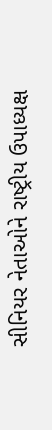સીનિયર નેતાઓને રાષ્ટ્રીય ઉપાધ્યક્ષ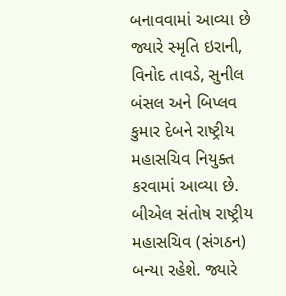બનાવવામાં આવ્યા છે જ્યારે સ્મૃતિ ઇરાની, વિનોદ તાવડે, સુનીલ બંસલ અને બિપ્લવ કુમાર દેબને રાષ્ટ્રીય મહાસચિવ નિયુક્ત કરવામાં આવ્યા છે. બીએલ સંતોષ રાષ્ટ્રીય મહાસચિવ (સંગઠન) બન્યા રહેશે. જ્યારે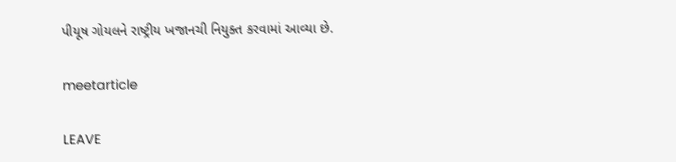પીયૂષ ગોયલને રાષ્ટ્રીય ખજાનચી નિયુક્ત કરવામાં આવ્યા છે.

meetarticle

LEAVE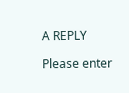A REPLY

Please enter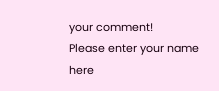your comment!
Please enter your name here